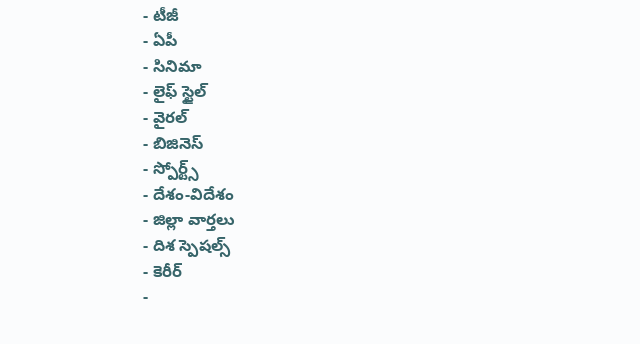- టీజీ
- ఏపీ
- సినిమా
- లైఫ్ స్టైల్
- వైరల్
- బిజినెస్
- స్పోర్ట్స్
- దేశం-విదేశం
- జిల్లా వార్తలు
- దిశ స్పెషల్స్
- కెరీర్
-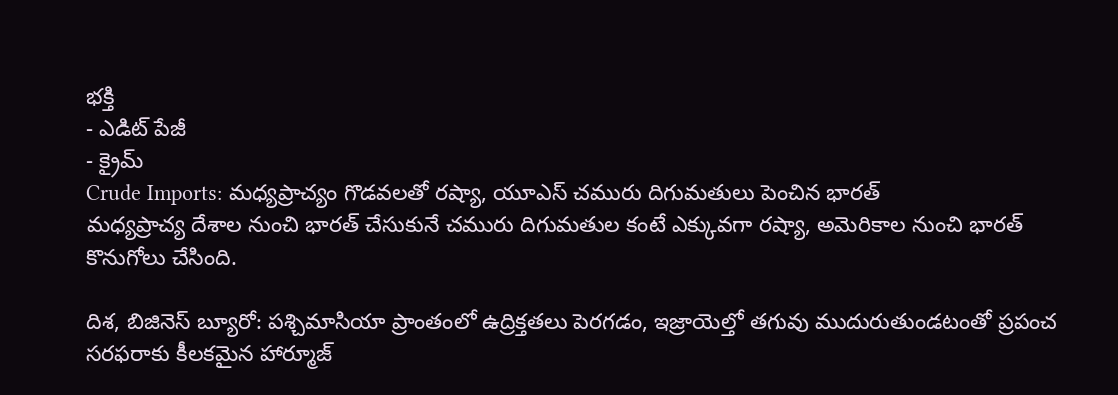భక్తి
- ఎడిట్ పేజీ
- క్రైమ్
Crude Imports: మధ్యప్రాచ్యం గొడవలతో రష్యా, యూఎస్ చమురు దిగుమతులు పెంచిన భారత్
మధ్యప్రాచ్య దేశాల నుంచి భారత్ చేసుకునే చమురు దిగుమతుల కంటే ఎక్కువగా రష్యా, అమెరికాల నుంచి భారత్ కొనుగోలు చేసింది.

దిశ, బిజినెస్ బ్యూరో: పశ్చిమాసియా ప్రాంతంలో ఉద్రిక్తతలు పెరగడం, ఇజ్రాయెల్తో తగువు ముదురుతుండటంతో ప్రపంచ సరఫరాకు కీలకమైన హార్మూజ్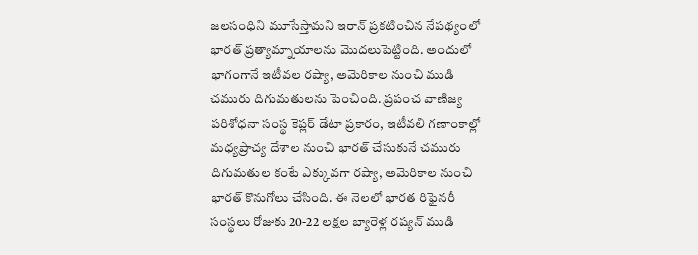జలసంధిని మూసేస్తామని ఇరాన్ ప్రకటించిన నేపథ్యంలో భారత్ ప్రత్యామ్నాయాలను మొదలుపెట్టింది. అందులో భాగంగానే ఇటీవల రష్యా, అమెరికాల నుంచి ముడి చమురు దిగుమతులను పెంచింది. ప్రపంచ వాణిజ్య పరిశోధనా సంస్థ కెప్లర్ డేటా ప్రకారం, ఇటీవలి గణాంకాల్లో మధ్యప్రాచ్య దేశాల నుంచి భారత్ చేసుకునే చమురు దిగుమతుల కంటే ఎక్కువగా రష్యా, అమెరికాల నుంచి భారత్ కొనుగోలు చేసింది. ఈ నెలలో భారత రిఫైనరీ సంస్థలు రోజుకు 20-22 లక్షల బ్యారెళ్ల రష్యన్ ముడి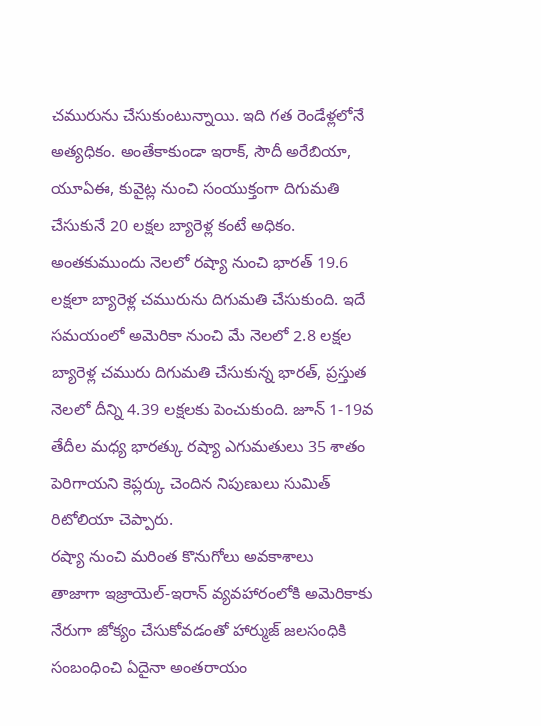చమురును చేసుకుంటున్నాయి. ఇది గత రెండేళ్లలోనే అత్యధికం. అంతేకాకుండా ఇరాక్, సౌదీ అరేబియా, యూఏఈ, కువైట్ల నుంచి సంయుక్తంగా దిగుమతి చేసుకునే 20 లక్షల బ్యారెళ్ల కంటే అధికం. అంతకుముందు నెలలో రష్యా నుంచి భారత్ 19.6 లక్షలా బ్యారెళ్ల చమురును దిగుమతి చేసుకుంది. ఇదే సమయంలో అమెరికా నుంచి మే నెలలో 2.8 లక్షల బ్యారెళ్ల చమురు దిగుమతి చేసుకున్న భారత్, ప్రస్తుత నెలలో దీన్ని 4.39 లక్షలకు పెంచుకుంది. జూన్ 1-19వ తేదీల మధ్య భారత్కు రష్యా ఎగుమతులు 35 శాతం పెరిగాయని కెప్లర్కు చెందిన నిపుణులు సుమిత్ రిటోలియా చెప్పారు.
రష్యా నుంచి మరింత కొనుగోలు అవకాశాలు
తాజాగా ఇజ్రాయెల్-ఇరాన్ వ్యవహారంలోకి అమెరికాకు నేరుగా జోక్యం చేసుకోవడంతో హార్ముజ్ జలసంధికి సంబంధించి ఏదైనా అంతరాయం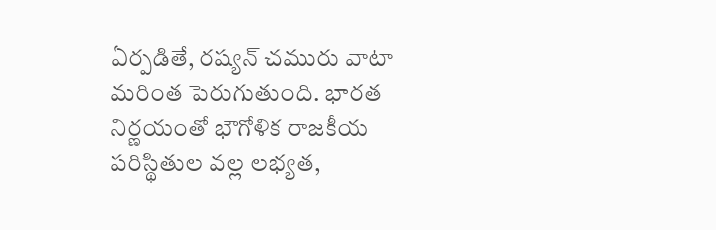ఏర్పడితే, రష్యన్ చమురు వాటా మరింత పెరుగుతుంది. భారత నిర్ణయంతో భౌగోళిక రాజకీయ పరిస్థితుల వల్ల లభ్యత,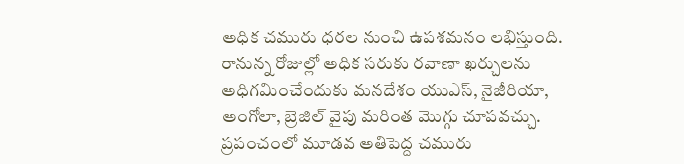అధిక చమురు ధరల నుంచి ఉపశమనం లభిస్తుంది. రానున్న రోజుల్లో అధిక సరుకు రవాణా ఖర్చులను అధిగమించేందుకు మనదేశం యుఎస్, నైజీరియా, అంగోలా, బ్రెజిల్ వైపు మరింత మొగ్గు చూపవచ్చు. ప్రపంచంలో మూడవ అతిపెద్ద చమురు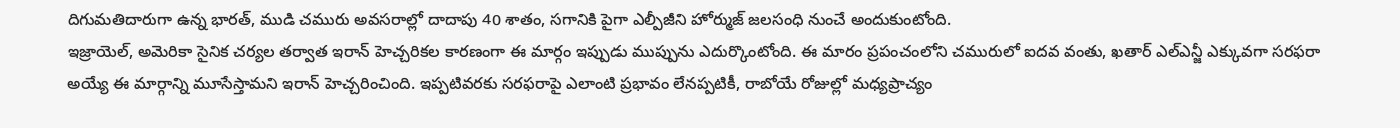దిగుమతిదారుగా ఉన్న భారత్, ముడి చమురు అవసరాల్లో దాదాపు 40 శాతం, సగానికి పైగా ఎల్పీజీని హోర్ముజ్ జలసంధి నుంచే అందుకుంటోంది.
ఇజ్రాయెల్, అమెరికా సైనిక చర్యల తర్వాత ఇరాన్ హెచ్చరికల కారణంగా ఈ మార్గం ఇప్పుడు ముప్పును ఎదుర్కొంటోంది. ఈ మారం ప్రపంచంలోని చమురులో ఐదవ వంతు, ఖతార్ ఎల్ఎన్జీ ఎక్కువగా సరఫరా అయ్యే ఈ మార్గాన్ని మూసేస్తామని ఇరాన్ హెచ్చరించింది. ఇప్పటివరకు సరఫరాపై ఎలాంటి ప్రభావం లేనప్పటికీ, రాబోయే రోజుల్లో మధ్యప్రాచ్యం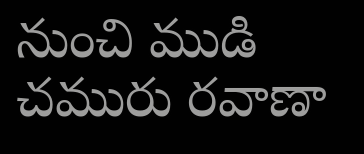నుంచి ముడి చమురు రవాణా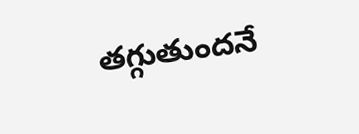తగ్గుతుందనే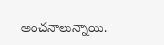అంచనాలున్నాయి.